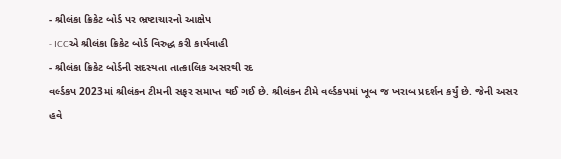- શ્રીલંકા ક્રિકેટ બોર્ડ પર ભ્રષ્ટાચારનો આક્ષેપ
- ICCએ શ્રીલંકા ક્રિકેટ બોર્ડ વિરુદ્ધ કરી કાર્યવાહી
- શ્રીલંકા ક્રિકેટ બોર્ડની સદસ્યતા તાત્કાલિક અસરથી રદ
વર્લ્ડકપ 2023માં શ્રીલંકન ટીમની સફર સમાપ્ત થઈ ગઈ છે. શ્રીલંકન ટીમે વર્લ્ડકપમાં ખૂબ જ ખરાબ પ્રદર્શન કર્યું છે. જેની અસર હવે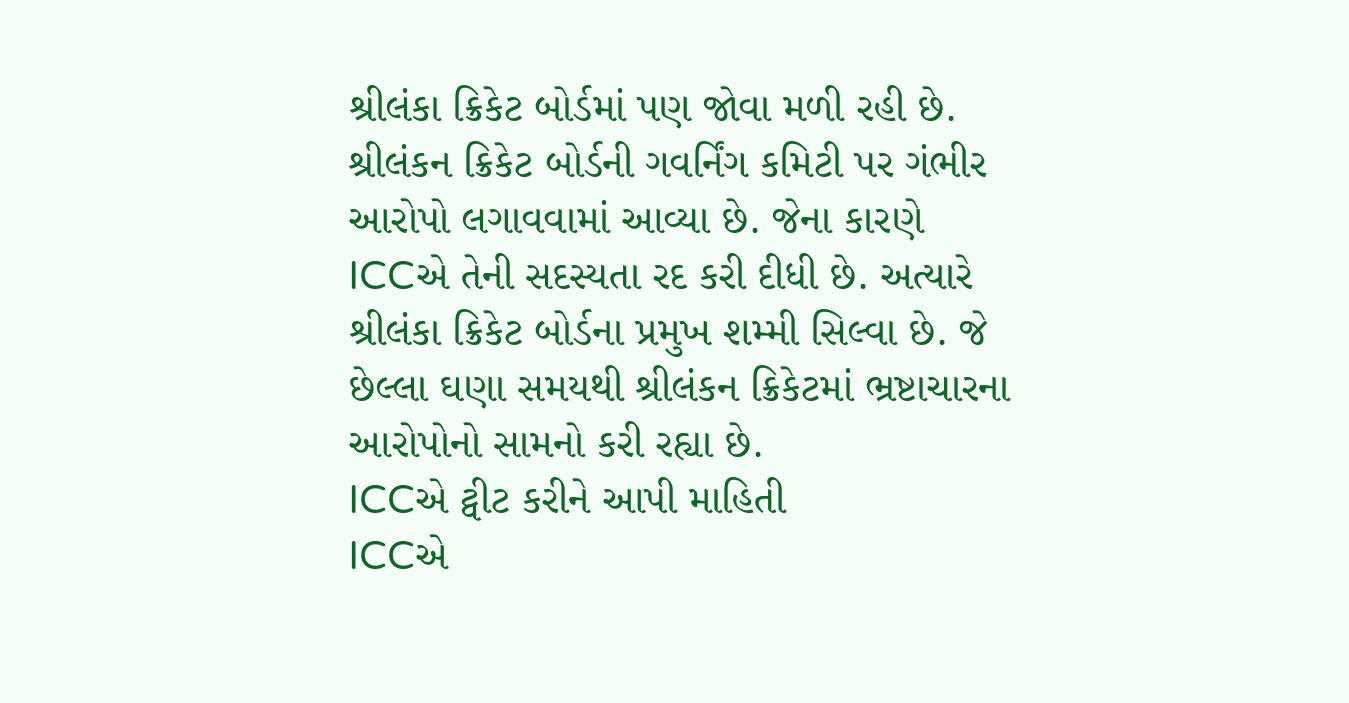શ્રીલંકા ક્રિકેટ બોર્ડમાં પણ જોવા મળી રહી છે. શ્રીલંકન ક્રિકેટ બોર્ડની ગવર્નિંગ કમિટી પર ગંભીર આરોપો લગાવવામાં આવ્યા છે. જેના કારણે ICCએ તેની સદસ્યતા રદ કરી દીધી છે. અત્યારે શ્રીલંકા ક્રિકેટ બોર્ડના પ્રમુખ શમ્મી સિલ્વા છે. જે છેલ્લા ઘણા સમયથી શ્રીલંકન ક્રિકેટમાં ભ્રષ્ટાચારના આરોપોનો સામનો કરી રહ્યા છે.
ICCએ ટ્વીટ કરીને આપી માહિતી
ICCએ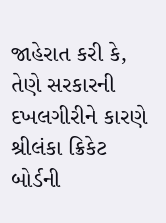જાહેરાત કરી કે, તેણે સરકારની દખલગીરીને કારણે શ્રીલંકા ક્રિકેટ બોર્ડની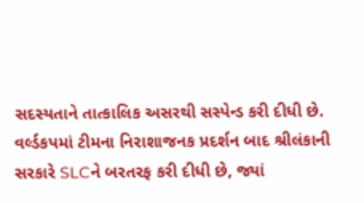સદસ્યતાને તાત્કાલિક અસરથી સસ્પેન્ડ કરી દીધી છે. વર્લ્ડકપમાં ટીમના નિરાશાજનક પ્રદર્શન બાદ શ્રીલંકાની સરકારે SLCને બરતરફ કરી દીધી છે, જ્યાં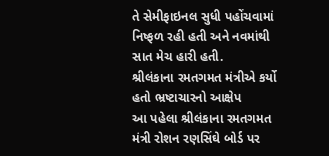તે સેમીફાઇનલ સુધી પહોંચવામાં નિષ્ફળ રહી હતી અને નવમાંથી સાત મેચ હારી હતી.
શ્રીલંકાના રમતગમત મંત્રીએ કર્યો હતો ભ્રષ્ટાચારનો આક્ષેપ
આ પહેલા શ્રીલંકાના રમતગમત મંત્રી રોશન રણસિંઘે બોર્ડ પર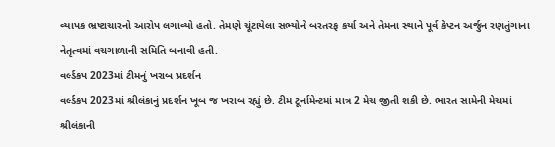વ્યાપક ભ્રષ્ટાચારનો આરોપ લગાવ્યો હતો. તેમણે ચૂંટાયેલા સભ્યોને બરતરફ કર્યા અને તેમના સ્થાને પૂર્વ કેપ્ટન અર્જુન રણતુંગાના નેતૃત્વમાં વચગાળાની સમિતિ બનાવી હતી.
વર્લ્ડકપ 2023માં ટીમનું ખરાબ પ્રદર્શન
વર્લ્ડકપ 2023માં શ્રીલંકાનું પ્રદર્શન ખૂબ જ ખરાબ રહ્યું છે. ટીમ ટૂર્નામેન્ટમાં માત્ર 2 મેચ જીતી શકી છે. ભારત સામેની મેચમાં શ્રીલંકાની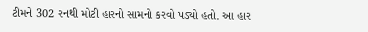ટીમને 302 રનથી મોટી હારનો સામનો કરવો પડ્યો હતો. આ હાર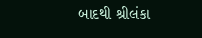બાદથી શ્રીલંકા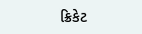ક્રિકેટ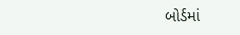બોર્ડમાં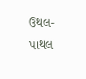ઉથલ-પાથલ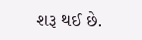શરૂ થઈ છે.